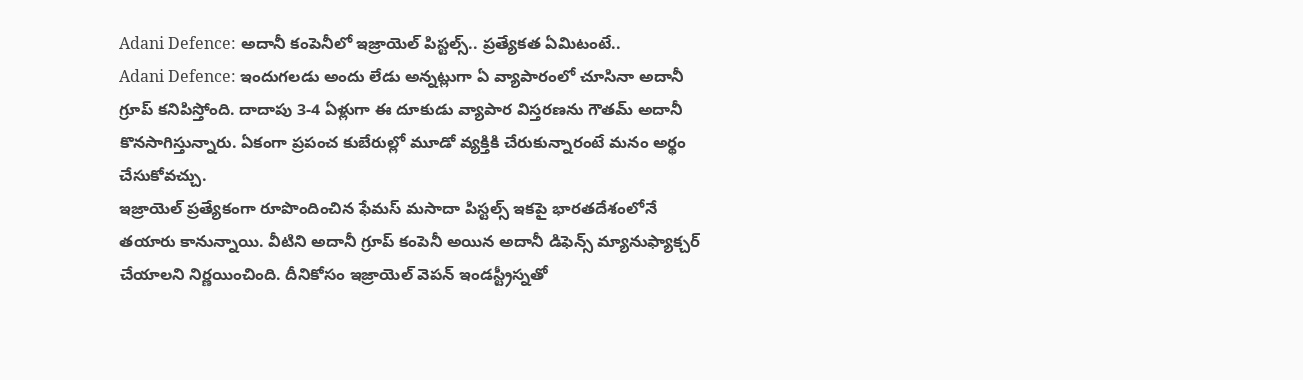Adani Defence: అదానీ కంపెనీలో ఇజ్రాయెల్ పిస్టల్స్.. ప్రత్యేకత ఏమిటంటే..
Adani Defence: ఇందుగలడు అందు లేడు అన్నట్లుగా ఏ వ్యాపారంలో చూసినా అదానీ గ్రూప్ కనిపిస్తోంది. దాదాపు 3-4 ఏళ్లుగా ఈ దూకుడు వ్యాపార విస్తరణను గౌతమ్ అదానీ కొనసాగిస్తున్నారు. ఏకంగా ప్రపంచ కుబేరుల్లో మూడో వ్యక్తికి చేరుకున్నారంటే మనం అర్థం చేసుకోవచ్చు.
ఇజ్రాయెల్ ప్రత్యేకంగా రూపొందించిన ఫేమస్ మసాదా పిస్టల్స్ ఇకపై భారతదేశంలోనే తయారు కానున్నాయి. వీటిని అదానీ గ్రూప్ కంపెనీ అయిన అదానీ డిఫెన్స్ మ్యానుఫ్యాక్చర్ చేయాలని నిర్ణయించింది. దీనికోసం ఇజ్రాయెల్ వెపన్ ఇండస్ట్రీస్నతో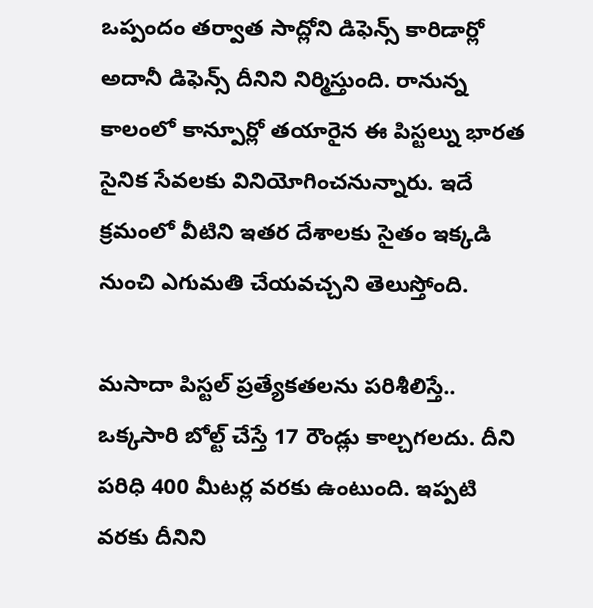ఒప్పందం తర్వాత సాద్లోని డిఫెన్స్ కారిడార్లో అదానీ డిఫెన్స్ దీనిని నిర్మిస్తుంది. రానున్న కాలంలో కాన్పూర్లో తయారైన ఈ పిస్టల్ను భారత సైనిక సేవలకు వినియోగించనున్నారు. ఇదే క్రమంలో వీటిని ఇతర దేశాలకు సైతం ఇక్కడి నుంచి ఎగుమతి చేయవచ్చని తెలుస్తోంది.

మసాదా పిస్టల్ ప్రత్యేకతలను పరిశీలిస్తే.. ఒక్కసారి బోల్ట్ చేస్తే 17 రౌండ్లు కాల్చగలదు. దీని పరిధి 400 మీటర్ల వరకు ఉంటుంది. ఇప్పటి వరకు దీనిని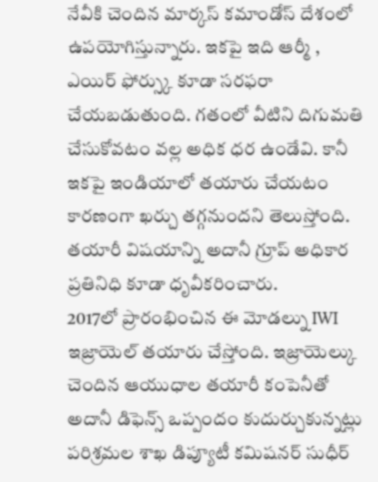నేవీకి చెందిన మార్కస్ కమాండోస్ దేశంలో ఉపయోగిస్తున్నారు. ఇకపై ఇది ఆర్మీ , ఎయిర్ ఫోర్స్కు కూడా సరఫరా చేయబడుతుంది. గతంలో వీటిని దిగుమతి చేసుకోవటం వల్ల అధిక ధర ఉండేవి. కానీ ఇకపై ఇండియాలో తయారు చేయటం కారణంగా ఖర్చు తగ్గనుందని తెలుస్తోంది. తయారీ విషయాన్ని అదానీ గ్రూప్ అధికార ప్రతినిధి కూడా ధృవీకరించారు.
2017లో ప్రారంభించిన ఈ మోడల్ను IWI ఇజ్రాయెల్ తయారు చేస్తోంది. ఇజ్రాయెల్కు చెందిన ఆయుధాల తయారీ కంపెనీతో అదానీ డిఫెన్స్ ఒప్పందం కుదుర్చుకున్నట్లు పరిశ్రమల శాఖ డిప్యూటీ కమిషనర్ సుధీర్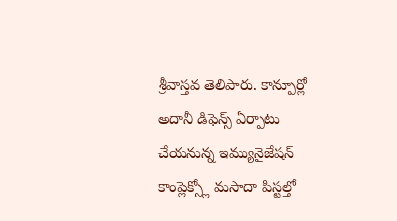శ్రీవాస్తవ తెలిపారు. కాన్పూర్లో అదానీ డిఫెన్స్ ఏర్పాటు చేయనున్న ఇమ్యునైజేషన్ కాంప్లెక్స్లో మసాదా పిస్టల్తో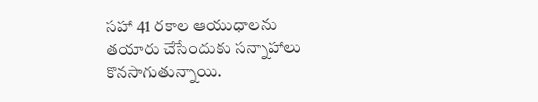సహా 41 రకాల ఆయుధాలను తయారు చేసేందుకు సన్నాహాలు కొనసాగుతున్నాయి.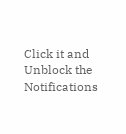Click it and Unblock the Notifications